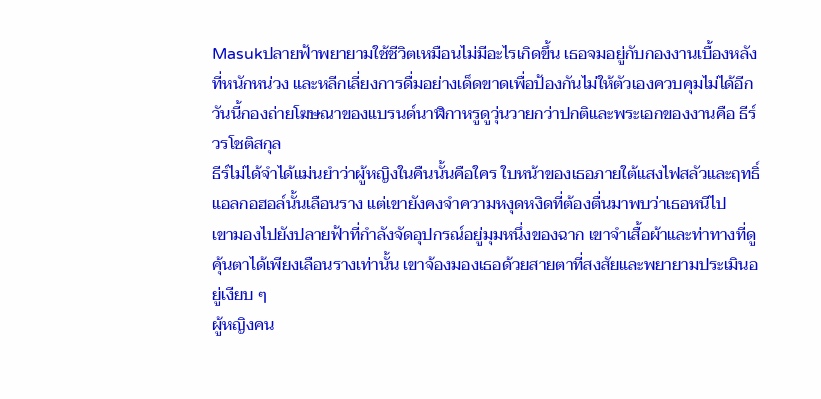Masukปลายฟ้าพยายามใช้ชีวิตเหมือนไม่มีอะไรเกิดขึ้น เธอจมอยู่กับกองงานเบื้องหลังที่หนักหน่วง และหลีกเลี่ยงการดื่มอย่างเด็ดขาดเพื่อป้องกันไม่ให้ตัวเองควบคุมไม่ได้อีก
วันนี้กองถ่ายโฆษณาของแบรนด์นาฬิกาหรูดูวุ่นวายกว่าปกติและพระเอกของงานคือ ธีร์ วรโชติสกุล
ธีร์ไม่ได้จำได้แม่นยำว่าผู้หญิงในคืนนั้นคือใคร ใบหน้าของเธอภายใต้แสงไฟสลัวและฤทธิ์แอลกอฮอล์นั้นเลือนราง แต่เขายังคงจำความหงุดหงิดที่ต้องตื่นมาพบว่าเธอหนีไป
เขามองไปยังปลายฟ้าที่กำลังจัดอุปกรณ์อยู่มุมหนึ่งของฉาก เขาจำเสื้อผ้าและท่าทางที่ดูคุ้นตาได้เพียงเลือนรางเท่านั้น เขาจ้องมองเธอด้วยสายตาที่สงสัยและพยายามประเมินอยู่เงียบ ๆ
ผู้หญิงคน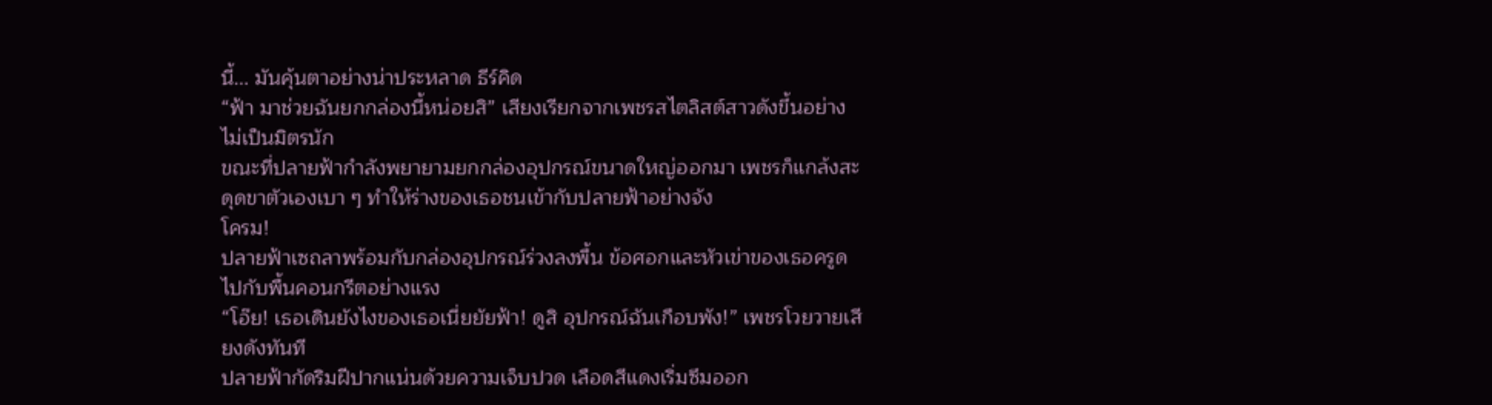นี้... มันคุ้นตาอย่างน่าประหลาด ธีร์คิด
“ฟ้า มาช่วยฉันยกกล่องนี้หน่อยสิ” เสียงเรียกจากเพชรสไตลิสต์สาวดังขึ้นอย่างไม่เป็นมิตรนัก
ขณะที่ปลายฟ้ากำลังพยายามยกกล่องอุปกรณ์ขนาดใหญ่ออกมา เพชรก็แกล้งสะดุดขาตัวเองเบา ๆ ทำให้ร่างของเธอชนเข้ากับปลายฟ้าอย่างจัง
โครม!
ปลายฟ้าเซถลาพร้อมกับกล่องอุปกรณ์ร่วงลงพื้น ข้อศอกและหัวเข่าของเธอครูดไปกับพื้นคอนกรีตอย่างแรง
“โอ๊ย! เธอเดินยังไงของเธอเนี่ยยัยฟ้า! ดูสิ อุปกรณ์ฉันเกือบพัง!” เพชรโวยวายเสียงดังทันที
ปลายฟ้ากัดริมฝีปากแน่นด้วยความเจ็บปวด เลือดสีแดงเริ่มซึมออก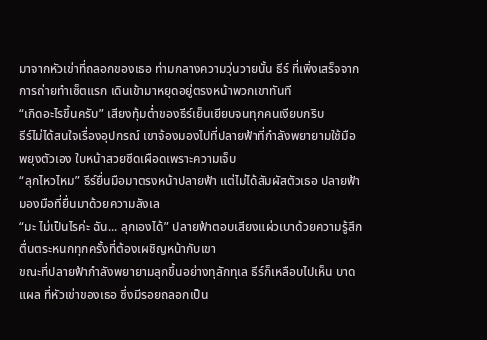มาจากหัวเข่าที่ถลอกของเธอ ท่ามกลางความวุ่นวายนั้น ธีร์ ที่เพิ่งเสร็จจากการถ่ายทำเซ็ตแรก เดินเข้ามาหยุดอยู่ตรงหน้าพวกเขาทันที
“เกิดอะไรขึ้นครับ” เสียงทุ้มต่ำของธีร์เย็นเยียบจนทุกคนเงียบกริบ
ธีร์ไม่ได้สนใจเรื่องอุปกรณ์ เขาจ้องมองไปที่ปลายฟ้าที่กำลังพยายามใช้มือพยุงตัวเอง ใบหน้าสวยซีดเผือดเพราะความเจ็บ
“ลุกไหวไหม” ธีร์ยื่นมือมาตรงหน้าปลายฟ้า แต่ไม่ได้สัมผัสตัวเธอ ปลายฟ้ามองมือที่ยื่นมาด้วยความลังเล
“มะ ไม่เป็นไรค่ะ ฉัน... ลุกเองได้” ปลายฟ้าตอบเสียงแผ่วเบาด้วยความรู้สึกตื่นตระหนกทุกครั้งที่ต้องเผชิญหน้ากับเขา
ขณะที่ปลายฟ้ากำลังพยายามลุกขึ้นอย่างทุลักทุเล ธีร์ก็เหลือบไปเห็น บาดแผล ที่หัวเข่าของเธอ ซึ่งมีรอยถลอกเป็น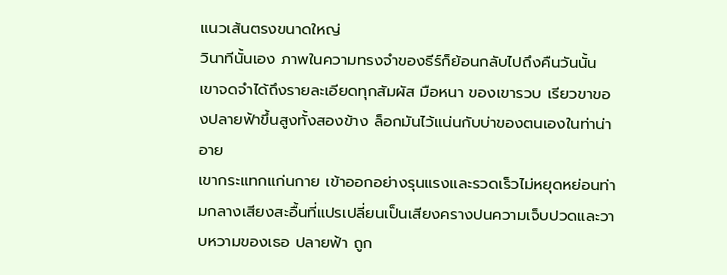แนวเส้นตรงขนาดใหญ่
วินาทีนั้นเอง ภาพในความทรงจำของธีร์ก็ย้อนกลับไปถึงคืนวันนั้น เขาจดจำได้ถึงรายละเอียดทุกสัมผัส มือหนา ของเขารวบ เรียวขาของปลายฟ้าขึ้นสูงทั้งสองข้าง ล็อกมันไว้แน่นกับบ่าของตนเองในท่าน่าอาย
เขากระแทกแก่นกาย เข้าออกอย่างรุนแรงและรวดเร็วไม่หยุดหย่อนท่ามกลางเสียงสะอื้นที่แปรเปลี่ยนเป็นเสียงครางปนความเจ็บปวดและวาบหวามของเธอ ปลายฟ้า ถูก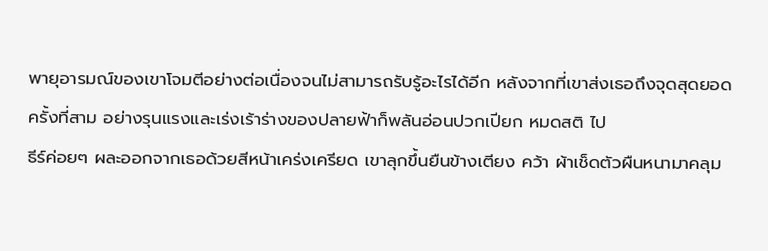พายุอารมณ์ของเขาโจมตีอย่างต่อเนื่องจนไม่สามารถรับรู้อะไรได้อีก หลังจากที่เขาส่งเธอถึงจุดสุดยอดครั้งที่สาม อย่างรุนแรงและเร่งเร้าร่างของปลายฟ้าก็พลันอ่อนปวกเปียก หมดสติ ไป
ธีร์ค่อยๆ ผละออกจากเธอด้วยสีหน้าเคร่งเครียด เขาลุกขึ้นยืนข้างเตียง คว้า ผ้าเช็ดตัวผืนหนามาคลุม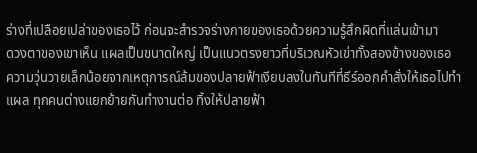ร่างที่เปลือยเปล่าของเธอไว้ ก่อนจะสำรวจร่างกายของเธอด้วยความรู้สึกผิดที่แล่นเข้ามา
ดวงตาของเขาเห็น แผลเป็นขนาดใหญ่ เป็นแนวตรงยาวที่บริเวณหัวเข่าทั้งสองข้างของเธอ
ความวุ่นวายเล็กน้อยจากเหตุการณ์ล้มของปลายฟ้าเงียบลงในทันทีที่ธีร์ออกคำสั่งให้เธอไปทำแผล ทุกคนต่างแยกย้ายกันทำงานต่อ ทิ้งให้ปลายฟ้า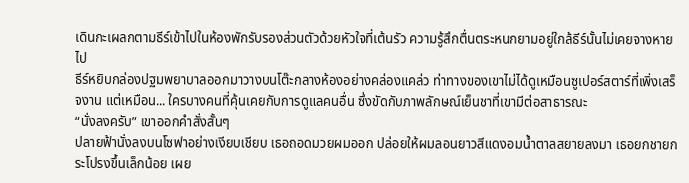เดินกะเผลกตามธีร์เข้าไปในห้องพักรับรองส่วนตัวด้วยหัวใจที่เต้นรัว ความรู้สึกตื่นตระหนกยามอยู่ใกล้ธีร์นั้นไม่เคยจางหายไป
ธีร์หยิบกล่องปฐมพยาบาลออกมาวางบนโต๊ะกลางห้องอย่างคล่องแคล่ว ท่าทางของเขาไม่ได้ดูเหมือนซูเปอร์สตาร์ที่เพิ่งเสร็จงาน แต่เหมือน... ใครบางคนที่คุ้นเคยกับการดูแลคนอื่น ซึ่งขัดกับภาพลักษณ์เย็นชาที่เขามีต่อสาธารณะ
“นั่งลงครับ” เขาออกคำสั่งสั้นๆ
ปลายฟ้านั่งลงบนโซฟาอย่างเงียบเชียบ เธอถอดมวยผมออก ปล่อยให้ผมลอนยาวสีแดงอมน้ำตาลสยายลงมา เธอยกชายกระโปรงขึ้นเล็กน้อย เผย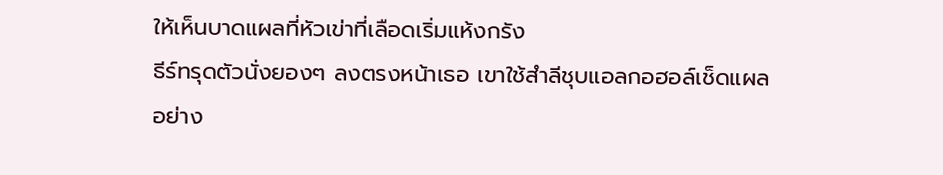ให้เห็นบาดแผลที่หัวเข่าที่เลือดเริ่มแห้งกรัง
ธีร์ทรุดตัวนั่งยองๆ ลงตรงหน้าเธอ เขาใช้สำลีชุบแอลกอฮอล์เช็ดแผลอย่าง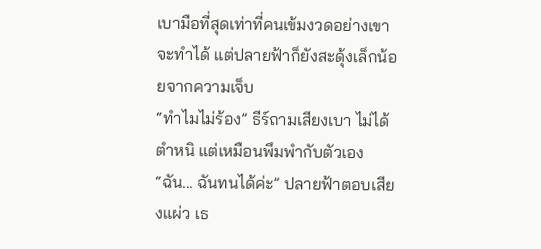เบามือที่สุดเท่าที่คนเข้มงวดอย่างเขาจะทำได้ แต่ปลายฟ้าก็ยังสะดุ้งเล็กน้อยจากความเจ็บ
“ทำไมไม่ร้อง” ธีร์ถามเสียงเบา ไม่ได้ตำหนิ แต่เหมือนพึมพำกับตัวเอง
“ฉัน... ฉันทนได้ค่ะ” ปลายฟ้าตอบเสียงแผ่ว เธ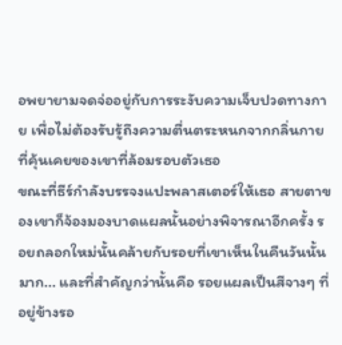อพยายามจดจ่ออยู่กับการระงับความเจ็บปวดทางกาย เพื่อไม่ต้องรับรู้ถึงความตื่นตระหนกจากกลิ่นกายที่คุ้นเคยของเขาที่ล้อมรอบตัวเธอ
ขณะที่ธีร์กำลังบรรจงแปะพลาสเตอร์ให้เธอ สายตาของเขาก็จ้องมองบาดแผลนั้นอย่างพิจารณาอีกครั้ง รอยถลอกใหม่นั้นคล้ายกับรอยที่เขาเห็นในคืนวันนั้นมาก... และที่สำคัญกว่านั้นคือ รอยแผลเป็นสีจางๆ ที่อยู่ข้างรอ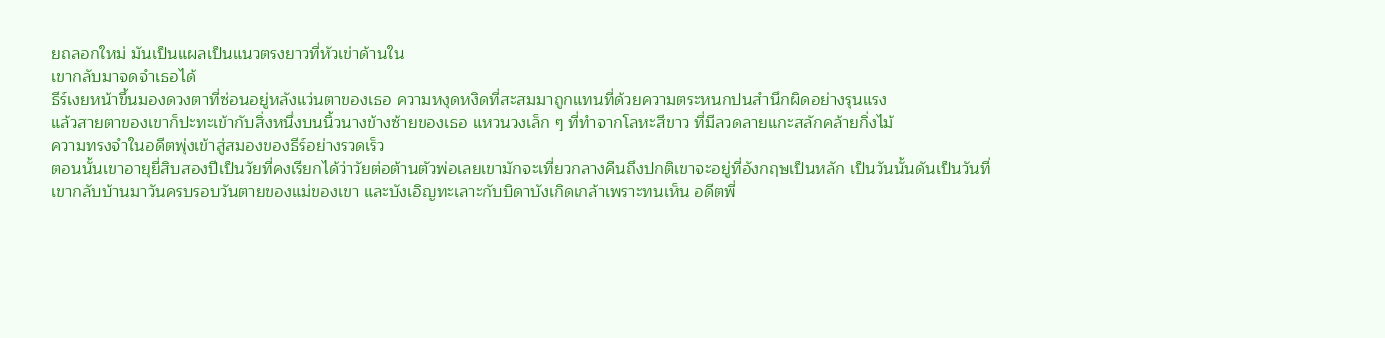ยถลอกใหม่ มันเป็นแผลเป็นแนวตรงยาวที่หัวเข่าด้านใน
เขากลับมาจดจำเธอได้
ธีร์เงยหน้าขึ้นมองดวงตาที่ซ่อนอยู่หลังแว่นตาของเธอ ความหงุดหงิดที่สะสมมาถูกแทนที่ด้วยความตระหนกปนสำนึกผิดอย่างรุนแรง
แล้วสายตาของเขาก็ปะทะเข้ากับสิ่งหนึ่งบนนิ้วนางข้างซ้ายของเธอ แหวนวงเล็ก ๆ ที่ทำจากโลหะสีขาว ที่มีลวดลายแกะสลักคล้ายกิ่งไม้
ความทรงจำในอดีตพุ่งเข้าสู่สมองของธีร์อย่างรวดเร็ว
ตอนนั้นเขาอายุยี่สิบสองปีเป็นวัยที่คงเรียกได้ว่าวัยต่อต้านตัวพ่อเลยเขามักจะเที่ยวกลางคืนถึงปกติเขาจะอยู่ที่อังกฤษเป็นหลัก เป็นวันนั้นดันเป็นวันที่เขากลับบ้านมาวันครบรอบวันตายของแม่ของเขา และบังเอิญทะเลาะกับบิดาบังเกิดเกล้าเพราะทนเห็น อดีตพี่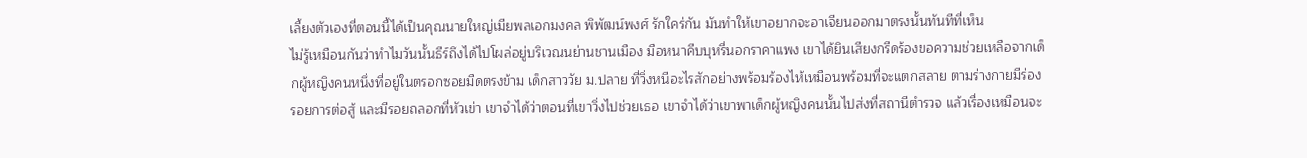เลี้ยงตัวเองที่ตอนนี้ได้เป็นคุณนายใหญ่เมียพลเอกมงคล พิพัฒน์พงศ์ รักใคร่กัน มันทำให้เขาอยากจะอาเจียนออกมาตรงนั้นทันทีที่เห็น
ไม่รู้เหมือนกันว่าทำไมวันนั้นธีร์ถึงได้ไปโผล่อยู่บริเวณนย่านชานเมือง มือหนาคีบบุหรี่นอกราคาแพง เขาได้ยินเสียงกรีดร้องขอความช่วยเหลือจากเด็กผู้หญิงคนหนึ่งที่อยู่ในตรอกซอยมืดตรงข้าม เด็กสาววัย ม.ปลาย ที่วิ่งหนีอะไรสักอย่างพร้อมร้องไห้เหมือนพร้อมที่จะแตกสลาย ตามร่างกายมีร่องรอยการต่อสู้ และมีรอยถลอกที่หัวเข่า เขาจำได้ว่าตอนที่เขาวิ่งไปช่วยเธอ เขาจำได้ว่าเขาพาเด็กผู้หญิงคนนั้นไปส่งที่สถานีตำรวจ แล้วเรื่องเหมือนจะ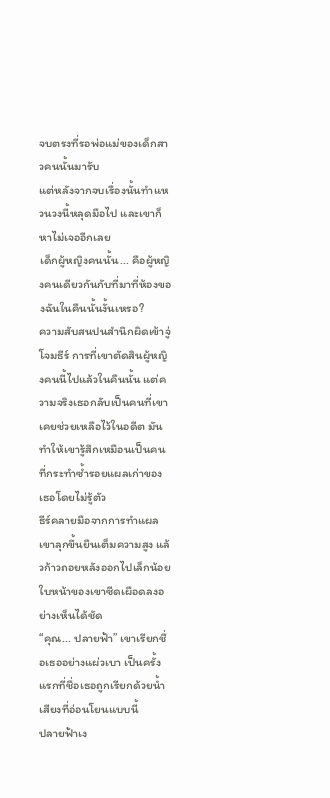จบตรงที่รอพ่อแม่ของเด็กสาวคนนั้นมารับ
แต่หลังจากจบเรื่องนั้นทำแหวนวงนี้หลุดมือไป และเขาก็หาไม่เจออีกเลย
เด็กผู้หญิงคนนั้น... คือผู้หญิงคนเดียวกันกับที่มาที่ห้องของฉันในคืนนั้นงั้นเหรอ?
ความสับสนปนสำนึกผิดเข้าจู่โจมธีร์ การที่เขาตัดสินผู้หญิงคนนี้ไปแล้วในคืนนั้น แต่ความจริงเธอกลับเป็นคนที่เขาเคยช่วยเหลือไว้ในอดีต มันทำให้เขารู้สึกเหมือนเป็นคนที่กระทำซ้ำรอยแผลเก่าของเธอโดยไม่รู้ตัว
ธีร์คลายมือจากการทำแผล เขาลุกขึ้นยืนเต็มความสูง แล้วก้าวถอยหลังออกไปเล็กน้อย ใบหน้าของเขาซีดเผือดลงอย่างเห็นได้ชัด
“คุณ... ปลายฟ้า” เขาเรียกชื่อเธออย่างแผ่วเบา เป็นครั้งแรกที่ชื่อเธอถูกเรียกด้วยน้ำเสียงที่อ่อนโยนแบบนี้
ปลายฟ้าเง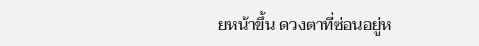ยหน้าขึ้น ดวงตาที่ซ่อนอยู่ห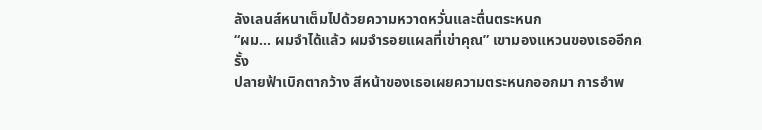ลังเลนส์หนาเต็มไปด้วยความหวาดหวั่นและตื่นตระหนก
“ผม... ผมจำได้แล้ว ผมจำรอยแผลที่เข่าคุณ” เขามองแหวนของเธออีกครั้ง
ปลายฟ้าเบิกตากว้าง สีหน้าของเธอเผยความตระหนกออกมา การอำพ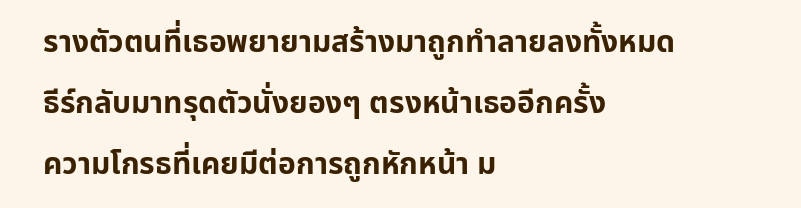รางตัวตนที่เธอพยายามสร้างมาถูกทำลายลงทั้งหมด
ธีร์กลับมาทรุดตัวนั่งยองๆ ตรงหน้าเธออีกครั้ง
ความโกรธที่เคยมีต่อการถูกหักหน้า ม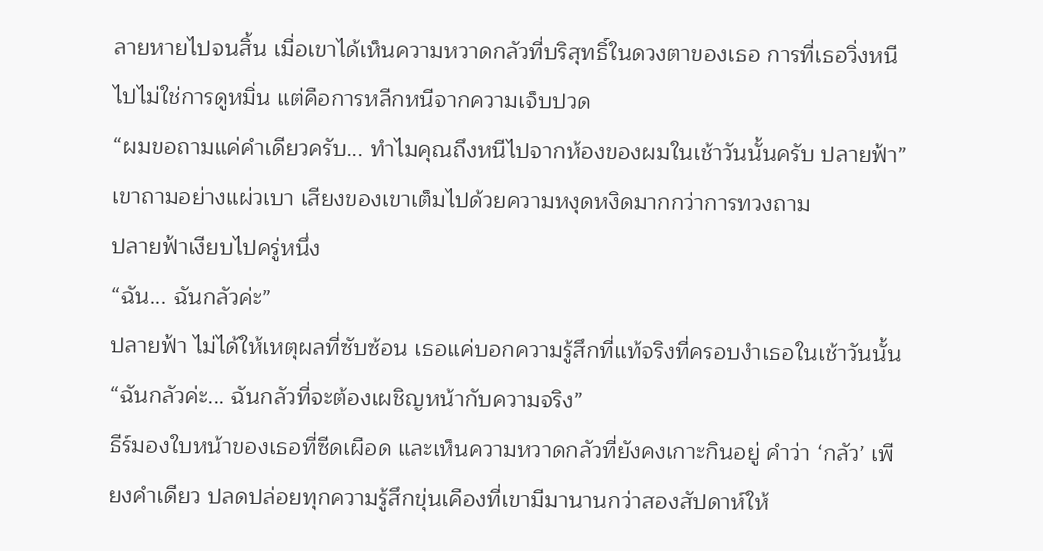ลายหายไปจนสิ้น เมื่อเขาได้เห็นความหวาดกลัวที่บริสุทธิ์ในดวงตาของเธอ การที่เธอวิ่งหนีไปไม่ใช่การดูหมิ่น แต่คือการหลีกหนีจากความเจ็บปวด
“ผมขอถามแค่คำเดียวครับ... ทำไมคุณถึงหนีไปจากห้องของผมในเช้าวันนั้นครับ ปลายฟ้า” เขาถามอย่างแผ่วเบา เสียงของเขาเต็มไปด้วยความหงุดหงิดมากกว่าการทวงถาม
ปลายฟ้าเงียบไปครู่หนึ่ง
“ฉัน... ฉันกลัวค่ะ”
ปลายฟ้า ไม่ได้ให้เหตุผลที่ซับซ้อน เธอแค่บอกความรู้สึกที่แท้จริงที่ครอบงำเธอในเช้าวันนั้น
“ฉันกลัวค่ะ... ฉันกลัวที่จะต้องเผชิญหน้ากับความจริง”
ธีร์มองใบหน้าของเธอที่ซีดเผือด และเห็นความหวาดกลัวที่ยังคงเกาะกินอยู่ คำว่า ‘กลัว’ เพียงคำเดียว ปลดปล่อยทุกความรู้สึกขุ่นเคืองที่เขามีมานานกว่าสองสัปดาห์ให้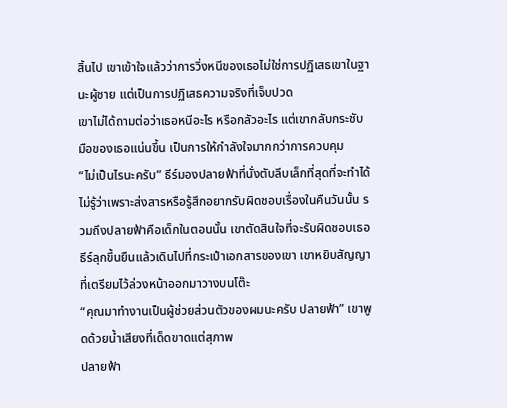สิ้นไป เขาเข้าใจแล้วว่าการวิ่งหนีของเธอไม่ใช่การปฏิเสธเขาในฐานะผู้ชาย แต่เป็นการปฏิเสธความจริงที่เจ็บปวด
เขาไม่ได้ถามต่อว่าเธอหนีอะไร หรือกลัวอะไร แต่เขากลับกระชับมือของเธอแน่นขึ้น เป็นการให้กำลังใจมากกว่าการควบคุม
“ไม่เป็นไรนะครับ” ธีร์มองปลายฟ้าที่นั่งตับลีบเล็กที่สุดที่จะทำได้ ไม่รู้ว่าเพราะส่งสารหรือรู้สึกอยากรับผิดชอบเรื่องในคืนวันนั้น รวมถึงปลายฟ้าคือเด็กในตอนนั้น เขาตัดสินใจที่จะรับผิดชอบเธอ
ธีร์ลุกขึ้นยืนแล้วเดินไปที่กระเป๋าเอกสารของเขา เขาหยิบสัญญาที่เตรียมไว้ล่วงหน้าออกมาวางบนโต๊ะ
“คุณมาทำงานเป็นผู้ช่วยส่วนตัวของผมนะครับ ปลายฟ้า” เขาพูดด้วยน้ำเสียงที่เด็ดขาดแต่สุภาพ
ปลายฟ้า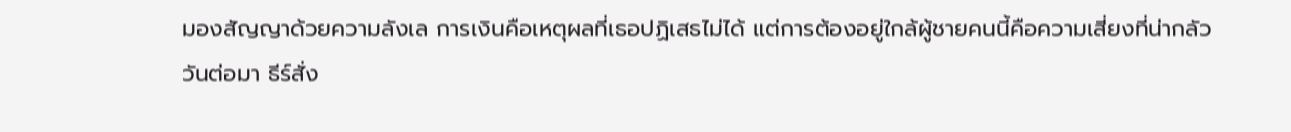มองสัญญาด้วยความลังเล การเงินคือเหตุผลที่เธอปฏิเสธไม่ได้ แต่การต้องอยู่ใกล้ผู้ชายคนนี้คือความเสี่ยงที่น่ากลัว
วันต่อมา ธีร์สั่ง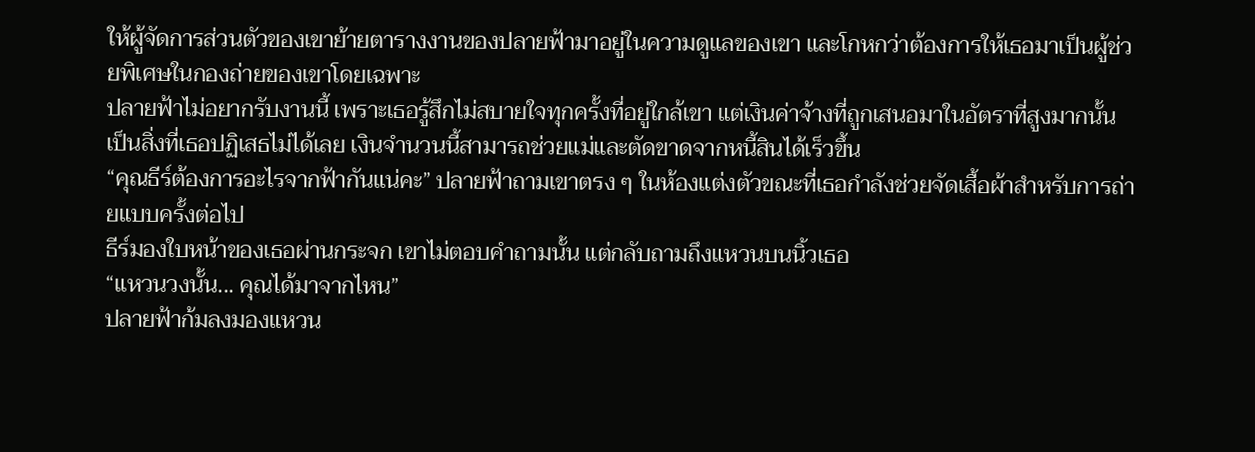ให้ผู้จัดการส่วนตัวของเขาย้ายตารางงานของปลายฟ้ามาอยู่ในความดูแลของเขา และโกหกว่าต้องการให้เธอมาเป็นผู้ช่วยพิเศษในกองถ่ายของเขาโดยเฉพาะ
ปลายฟ้าไม่อยากรับงานนี้ เพราะเธอรู้สึกไม่สบายใจทุกครั้งที่อยู่ใกล้เขา แต่เงินค่าจ้างที่ถูกเสนอมาในอัตราที่สูงมากนั้น เป็นสิ่งที่เธอปฏิเสธไม่ได้เลย เงินจำนวนนี้สามารถช่วยแม่และตัดขาดจากหนี้สินได้เร็วขึ้น
“คุณธีร์ต้องการอะไรจากฟ้ากันแน่คะ” ปลายฟ้าถามเขาตรง ๆ ในห้องแต่งตัวขณะที่เธอกำลังช่วยจัดเสื้อผ้าสำหรับการถ่ายแบบครั้งต่อไป
ธีร์มองใบหน้าของเธอผ่านกระจก เขาไม่ตอบคำถามนั้น แต่กลับถามถึงแหวนบนนิ้วเธอ
“แหวนวงนั้น... คุณได้มาจากไหน”
ปลายฟ้าก้มลงมองแหวน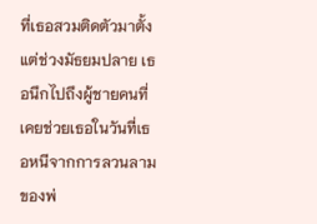ที่เธอสวมติดตัวมาตั้งแต่ช่วงมัธยมปลาย เธอนึกไปถึงผู้ชายคนที่เคยช่วยเธอในวันที่เธอหนีจากการลวนลามของพ่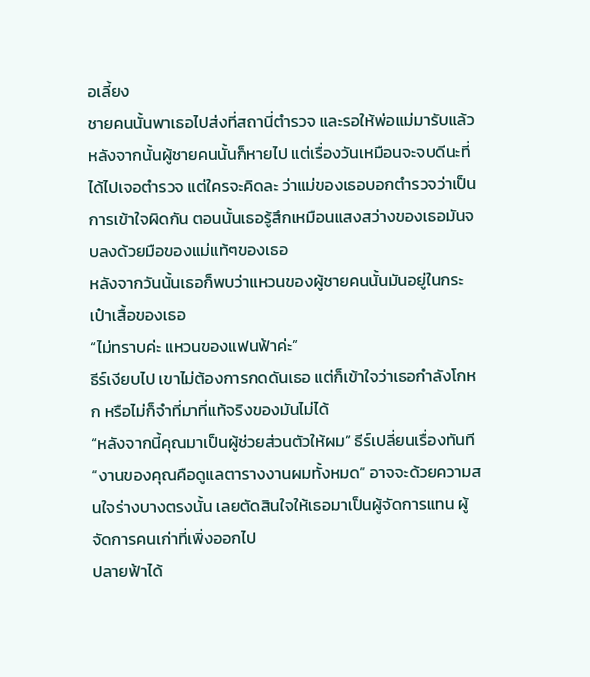อเลี้ยง
ชายคนนั้นพาเธอไปส่งที่สถานี่ตำรวจ และรอให้พ่อแม่มารับแล้วหลังจากนั้นผู้ชายคนนั้นก็หายไป แต่เรื่องวันเหมือนจะจบดีนะที่ได้ไปเจอตำรวจ แต่ใครจะคิดละ ว่าแม่ของเธอบอกตำรวจว่าเป็นการเข้าใจผิดกัน ตอนนั้นเธอรู้สึกเหมือนแสงสว่างของเธอมันจบลงด้วยมือของแม่แท้ๆของเธอ
หลังจากวันนั้นเธอก็พบว่าแหวนของผู้ชายคนนั้นมันอยู่ในกระเป๋าเสื้อของเธอ
“ไม่ทราบค่ะ แหวนของแฟนฟ้าค่ะ”
ธีร์เงียบไป เขาไม่ต้องการกดดันเธอ แต่ก็เข้าใจว่าเธอกำลังโกหก หรือไม่ก็จำที่มาที่แท้จริงของมันไม่ได้
“หลังจากนี้คุณมาเป็นผู้ช่วยส่วนตัวให้ผม” ธีร์เปลี่ยนเรื่องทันที
“งานของคุณคือดูแลตารางงานผมทั้งหมด” อาจจะด้วยความสนใจร่างบางตรงนั้น เลยตัดสินใจให้เธอมาเป็นผู้จัดการแทน ผู้จัดการคนเก่าที่เพิ่งออกไป
ปลายฟ้าได้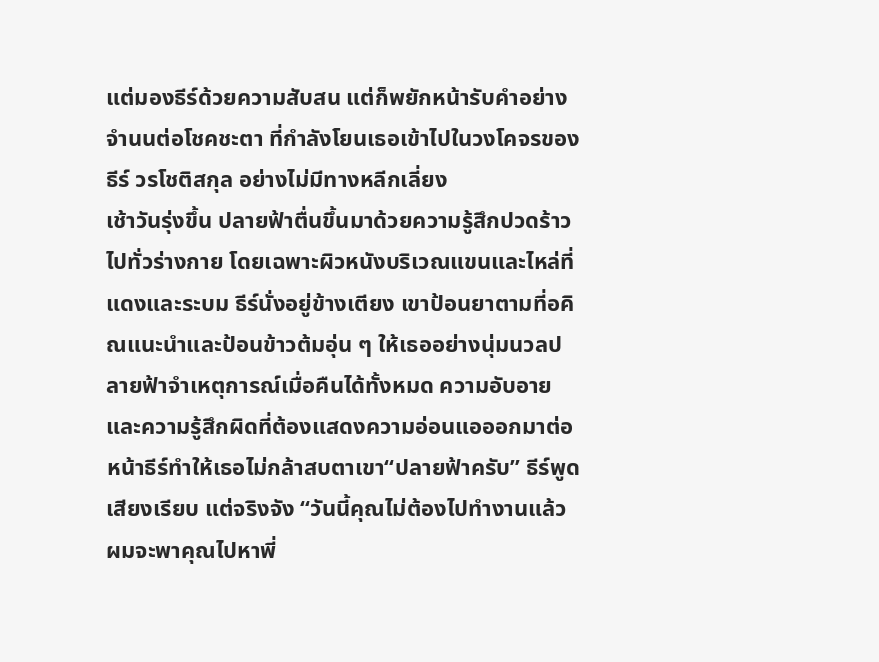แต่มองธีร์ด้วยความสับสน แต่ก็พยักหน้ารับคำอย่างจำนนต่อโชคชะตา ที่กำลังโยนเธอเข้าไปในวงโคจรของ ธีร์ วรโชติสกุล อย่างไม่มีทางหลีกเลี่ยง
เช้าวันรุ่งขึ้น ปลายฟ้าตื่นขึ้นมาด้วยความรู้สึกปวดร้าวไปทั่วร่างกาย โดยเฉพาะผิวหนังบริเวณแขนและไหล่ที่แดงและระบม ธีร์นั่งอยู่ข้างเตียง เขาป้อนยาตามที่อคิณแนะนำและป้อนข้าวต้มอุ่น ๆ ให้เธออย่างนุ่มนวลปลายฟ้าจำเหตุการณ์เมื่อคืนได้ทั้งหมด ความอับอายและความรู้สึกผิดที่ต้องแสดงความอ่อนแอออกมาต่อหน้าธีร์ทำให้เธอไม่กล้าสบตาเขา“ปลายฟ้าครับ” ธีร์พูดเสียงเรียบ แต่จริงจัง “วันนี้คุณไม่ต้องไปทำงานแล้วผมจะพาคุณไปหาพี่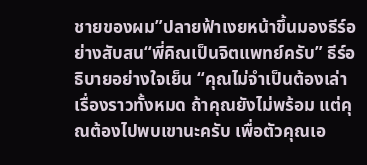ชายของผม”ปลายฟ้าเงยหน้าขึ้นมองธีร์อย่างสับสน“พี่คิณเป็นจิตแพทย์ครับ” ธีร์อธิบายอย่างใจเย็น “คุณไม่จำเป็นต้องเล่าเรื่องราวทั้งหมด ถ้าคุณยังไม่พร้อม แต่คุณต้องไปพบเขานะครับ เพื่อตัวคุณเอ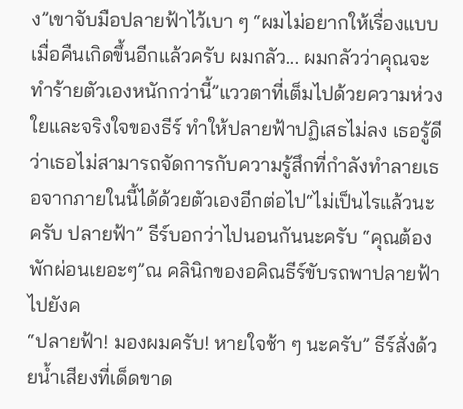ง”เขาจับมือปลายฟ้าไว้เบา ๆ “ผมไม่อยากให้เรื่องแบบเมื่อคืนเกิดขึ้นอีกแล้วครับ ผมกลัว... ผมกลัวว่าคุณจะทำร้ายตัวเองหนักกว่านี้”แววตาที่เต็มไปด้วยความห่วงใยและจริงใจของธีร์ ทำให้ปลายฟ้าปฏิเสธไม่ลง เธอรู้ดีว่าเธอไม่สามารถจัดการกับความรู้สึกที่กำลังทำลายเธอจากภายในนี้ได้ด้วยตัวเองอีกต่อไป“ไม่เป็นไรแล้วนะครับ ปลายฟ้า” ธีร์บอกว่าไปนอนกันนะครับ “คุณต้องพักผ่อนเยอะๆ”ณ คลินิกของอคิณธีร์ขับรถพาปลายฟ้าไปยังค
“ปลายฟ้า! มองผมครับ! หายใจช้า ๆ นะครับ” ธีร์สั่งด้วยน้ำเสียงที่เด็ดขาด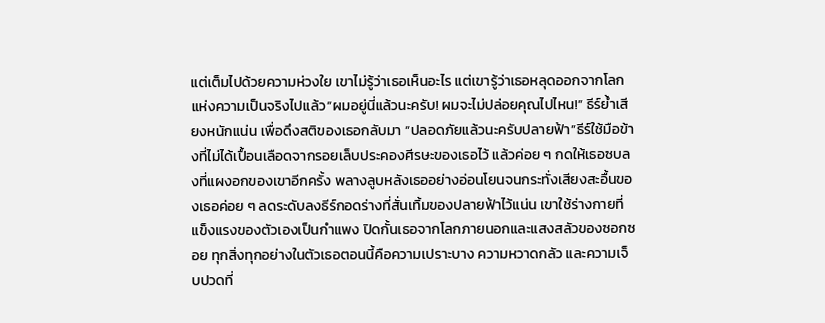แต่เต็มไปด้วยความห่วงใย เขาไม่รู้ว่าเธอเห็นอะไร แต่เขารู้ว่าเธอหลุดออกจากโลกแห่งความเป็นจริงไปแล้ว“ผมอยู่นี่แล้วนะครับ! ผมจะไม่ปล่อยคุณไปไหน!” ธีร์ย้ำเสียงหนักแน่น เพื่อดึงสติของเธอกลับมา “ปลอดภัยแล้วนะครับปลายฟ้า”ธีร์ใช้มือข้างที่ไม่ได้เปื้อนเลือดจากรอยเล็บประคองศีรษะของเธอไว้ แล้วค่อย ๆ กดให้เธอซบลงที่แผงอกของเขาอีกครั้ง พลางลูบหลังเธออย่างอ่อนโยนจนกระทั่งเสียงสะอื้นของเธอค่อย ๆ ลดระดับลงธีร์กอดร่างที่สั่นเทิ้มของปลายฟ้าไว้แน่น เขาใช้ร่างกายที่แข็งแรงของตัวเองเป็นกำแพง ปิดกั้นเธอจากโลกภายนอกและแสงสลัวของซอกซอย ทุกสิ่งทุกอย่างในตัวเธอตอนนี้คือความเปราะบาง ความหวาดกลัว และความเจ็บปวดที่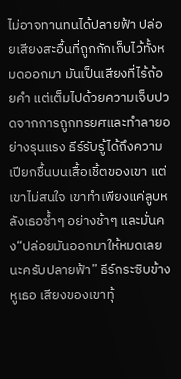ไม่อาจทานทนได้ปลายฟ้า ปล่อยเสียงสะอื้นที่ถูกกักเก็บไว้ทั้งหมดออกมา มันเป็นเสียงที่ไร้ถ้อยคำ แต่เต็มไปด้วยความเจ็บปวดจากการถูกทรยศและทำลายอย่างรุนแรง ธีร์รับรู้ได้ถึงความเปียกชื้นบนเสื้อเชิ้ตของเขา แต่เขาไม่สนใจ เขาทำเพียงแค่ลูบหลังเธอซ้ำๆ อย่างช้าๆ และมั่นคง“ปล่อยมันออกมาให้หมดเลยนะครับปลายฟ้า” ธีร์กระซิบข้างหูเธอ เสียงของเขาทุ้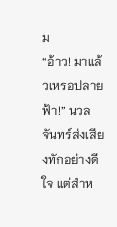ม
“อ้าว! มาแล้วเหรอปลายฟ้า!” นวลจันทร์ส่งเสียงทักอย่างดีใจ แต่สำห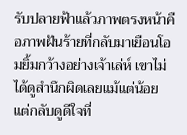รับปลายฟ้าแล้วภาพตรงหน้าคือภาพฝันร้ายที่กลับมาเยือนโอมยิ้มกว้างอย่างเจ้าเล่ห์ เขาไม่ได้ดูสำนึกผิดเลยแม้แต่น้อย แต่กลับดูดีใจที่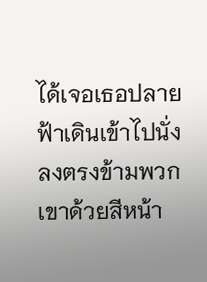ได้เจอเธอปลายฟ้าเดินเข้าไปนั่งลงตรงข้ามพวกเขาด้วยสีหน้า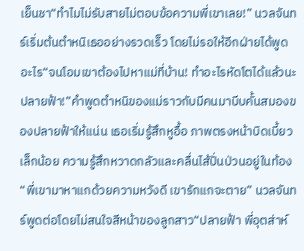เย็นชา“ทำไมไม่รับสายไม่ตอบข้อความพี่เขาเลย!” นวลจันทร์เริ่มต้นตำหนิเธออย่างรวดเร็ว โดยไม่รอให้อีกฝ่ายได้พูดอะไร“จนโอมเขาต้องไปหาแม่ที่บ้าน! ทำอะไรหัดโตได้แล้วนะปลายฟ้า!”คำพูดตำหนิของแม่ราวกับมีคนมาบีบคั้นสมองของปลายฟ้าให้แน่น เธอเริ่มรู้สึกหูอื้อ ภาพตรงหน้าบิดเบี้ยวเล็กน้อย ความรู้สึกหวาดกลัวและคลื่นไส้ปั่นป่วนอยู่ในท้อง“พี่เขามาหาแกด้วยความหวังดี เขารักแกจะตาย” นวลจันทร์พูดต่อโดยไม่สนใจสีหน้าของลูกสาว“ปลายฟ้า พี่อุตส่าห์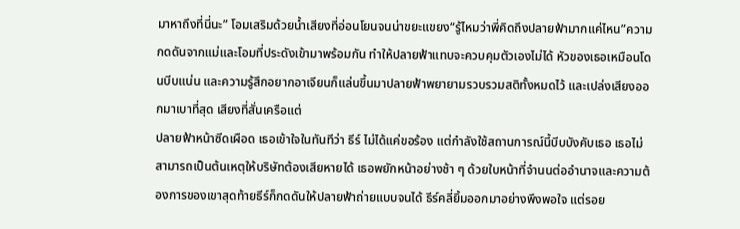มาหาถึงที่นี่นะ” โอมเสริมด้วยน้ำเสียงที่อ่อนโยนจนน่าขยะแขยง“รู้ไหมว่าพี่คิดถึงปลายฟ้ามากแค่ไหน”ความกดดันจากแม่และโอมที่ประดังเข้ามาพร้อมกัน ทำให้ปลายฟ้าแทบจะควบคุมตัวเองไม่ได้ หัวของเธอเหมือนโดนบีบแน่น และความรู้สึกอยากอาเจียนก็แล่นขึ้นมาปลายฟ้าพยายามรวบรวมสติทั้งหมดไว้ และเปล่งเสียงออกมาเบาที่สุด เสียงที่สั่นเครือแต่
ปลายฟ้าหน้าซีดเผือด เธอเข้าใจในทันทีว่า ธีร์ ไม่ได้แค่ขอร้อง แต่กำลังใช้สถานการณ์นี้บีบบังคับเธอ เธอไม่สามารถเป็นต้นเหตุให้บริษัทต้องเสียหายได้ เธอพยักหน้าอย่างช้า ๆ ด้วยใบหน้าที่จำนนต่ออำนาจและความต้องการของเขาสุดท้ายธีร์ก็กดดันให้ปลายฟ้าถ่ายแบบจนได้ ธีร์คลี่ยิ้มออกมาอย่างพึงพอใจ แต่รอย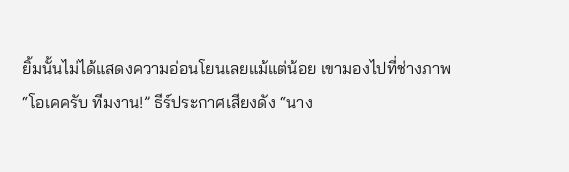ยิ้มนั้นไม่ได้แสดงความอ่อนโยนเลยแม้แต่น้อย เขามองไปที่ช่างภาพ“โอเคครับ ทีมงาน!” ธีร์ประกาศเสียงดัง “นาง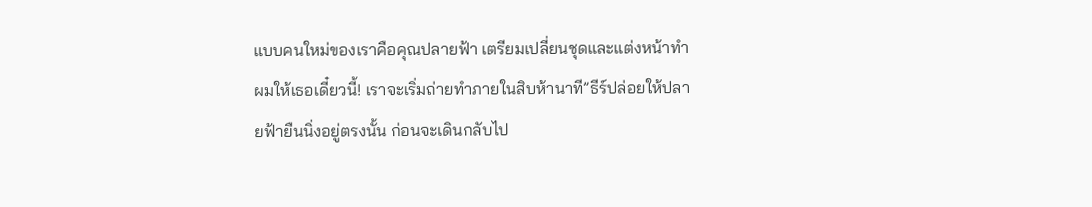แบบคนใหม่ของเราคือคุณปลายฟ้า เตรียมเปลี่ยนชุดและแต่งหน้าทำผมให้เธอเดี๋ยวนี้! เราจะเริ่มถ่ายทำภายในสิบห้านาที”ธีร์ปล่อยให้ปลายฟ้ายืนนิ่งอยู่ตรงนั้น ก่อนจะเดินกลับไป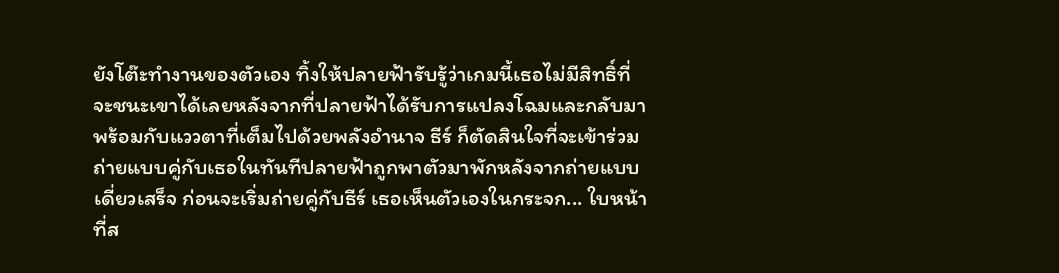ยังโต๊ะทำงานของตัวเอง ทิ้งให้ปลายฟ้ารับรู้ว่าเกมนี้เธอไม่มีสิทธิ์ที่จะชนะเขาได้เลยหลังจากที่ปลายฟ้าได้รับการแปลงโฉมและกลับมาพร้อมกับแววตาที่เต็มไปด้วยพลังอำนาจ ธีร์ ก็ตัดสินใจที่จะเข้าร่วมถ่ายแบบคู่กับเธอในทันทีปลายฟ้าถูกพาตัวมาพักหลังจากถ่ายแบบเดี่ยวเสร็จ ก่อนจะเริ่มถ่ายคู่กับธีร์ เธอเห็นตัวเองในกระจก... ใบหน้าที่ส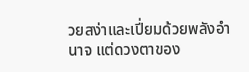วยสง่าและเปี่ยมด้วยพลังอำนาจ แต่ดวงตาของ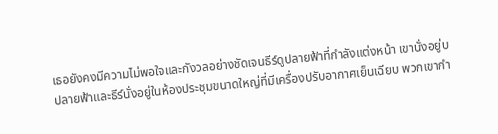เธอยังคงมีความไม่พอใจและกังวลอย่างชัดเจนธีร์ดูปลายฟ้าที่กำลังแต่งหน้า เขานั่งอยู่บ
ปลายฟ้าและธีร์นั่งอยู่ในห้องประชุมขนาดใหญ่ที่มีเครื่องปรับอากาศเย็นเฉียบ พวกเขากำ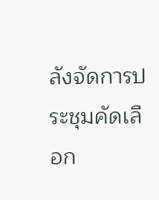ลังจัดการประชุมคัดเลือก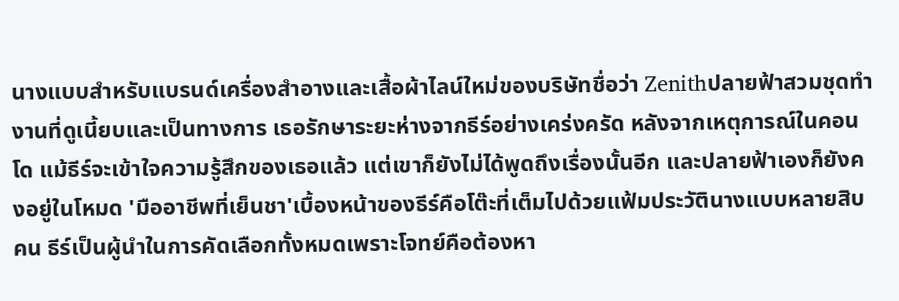นางแบบสำหรับแบรนด์เครื่องสำอางและเสื้อผ้าไลน์ใหม่ของบริษัทชื่อว่า Zenithปลายฟ้าสวมชุดทำงานที่ดูเนี้ยบและเป็นทางการ เธอรักษาระยะห่างจากธีร์อย่างเคร่งครัด หลังจากเหตุการณ์ในคอนโด แม้ธีร์จะเข้าใจความรู้สึกของเธอแล้ว แต่เขาก็ยังไม่ได้พูดถึงเรื่องนั้นอีก และปลายฟ้าเองก็ยังคงอยู่ในโหมด 'มืออาชีพที่เย็นชา'เบื้องหน้าของธีร์คือโต๊ะที่เต็มไปด้วยแฟ้มประวัตินางแบบหลายสิบคน ธีร์เป็นผู้นำในการคัดเลือกทั้งหมดเพราะโจทย์คือต้องหา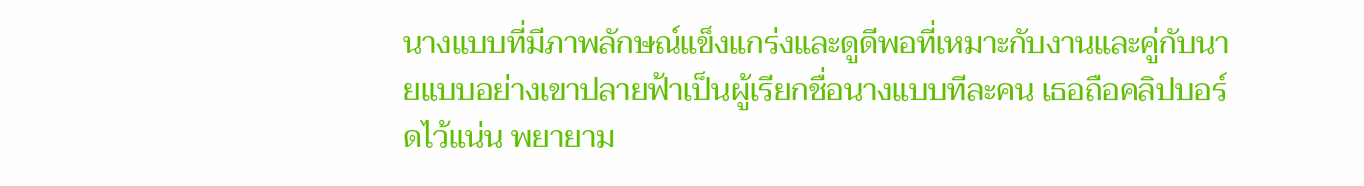นางแบบที่มีภาพลักษณ์แข็งแกร่งและดูดีพอที่เหมาะกับงานและคู่กับนายแบบอย่างเขาปลายฟ้าเป็นผู้เรียกชื่อนางแบบทีละคน เธอถือคลิปบอร์ดไว้แน่น พยายาม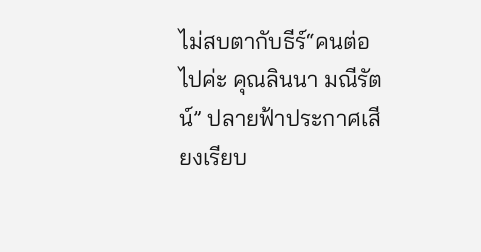ไม่สบตากับธีร์“คนต่อไปค่ะ คุณลินนา มณีรัตน์” ปลายฟ้าประกาศเสียงเรียบ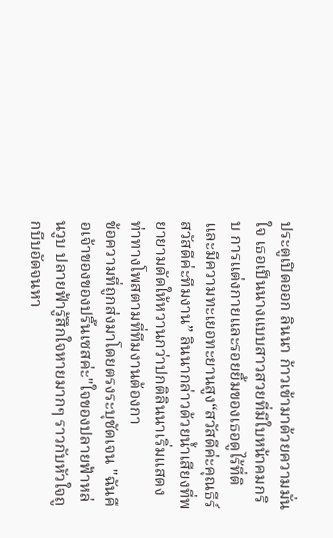ประตูเปิดออก ลินนา ก้าวเข้ามาด้วยความมั่นใจ เธอเป็นนางแบบสาวสวยที่มีใบหน้าคมกริบ การแต่งกายและรอยยิ้มของเธอดูไร้ที่ติและมีความทะเยอทะยานสูง“สวัสดีค่ะคุณธีร์ สวัสดีค่ะทีมงาน” ลินนากล่าวด้วยน้ำเสียงที่พยายามดัดให้หวานกว่าปกติลินนาเริ่มแสดงท่าทางโพสตามที่ทีมงานต้องกา
ข้อความที่ถูกส่งมาโดยตรงระบุชัดเจน "ฉันคือเจ้าของของปริ๊นเซสค่ะ"ใจของปลายฟ้าหล่นวูบ ปลายฟ้ารู้สึกใจหายมากๆ ราวกับหัวใจถูกบีบอัดจนหา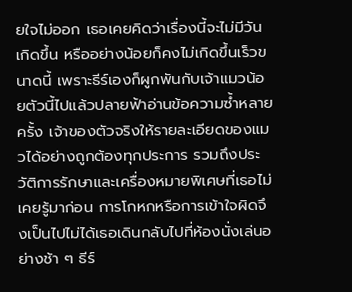ยใจไม่ออก เธอเคยคิดว่าเรื่องนี้จะไม่มีวันเกิดขึ้น หรืออย่างน้อยก็คงไม่เกิดขึ้นเร็วขนาดนี้ เพราะธีร์เองก็ผูกพันกับเจ้าแมวน้อยตัวนี้ไปแล้วปลายฟ้าอ่านข้อความซ้ำหลายครั้ง เจ้าของตัวจริงให้รายละเอียดของแมวได้อย่างถูกต้องทุกประการ รวมถึงประวัติการรักษาและเครื่องหมายพิเศษที่เธอไม่เคยรู้มาก่อน การโกหกหรือการเข้าใจผิดจึงเป็นไปไม่ได้เธอเดินกลับไปที่ห้องนั่งเล่นอย่างช้า ๆ ธีร์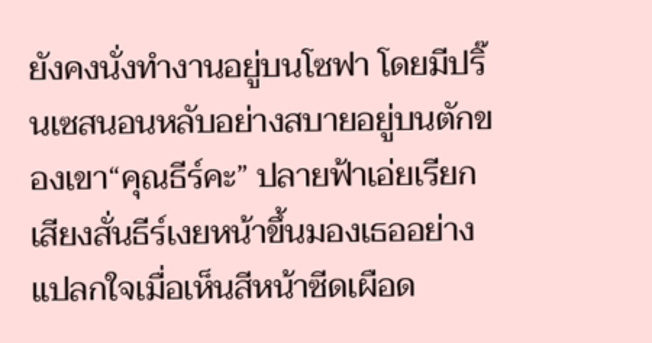ยังคงนั่งทำงานอยู่บนโซฟา โดยมีปริ๊นเซสนอนหลับอย่างสบายอยู่บนตักของเขา“คุณธีร์คะ” ปลายฟ้าเอ่ยเรียกเสียงสั่นธีร์เงยหน้าขึ้นมองเธออย่างแปลกใจเมื่อเห็นสีหน้าซีดเผือด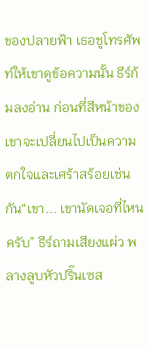ของปลายฟ้า เธอชูโทรศัพท์ให้เขาดูข้อความนั้น ธีร์ก้มลงอ่าน ก่อนที่สีหน้าของเขาจะเปลี่ยนไปเป็นความตกใจและเศร้าสร้อยเช่นกัน“เขา... เขานัดเจอที่ไหนครับ” ธีร์ถามเสียงแผ่ว พลางลูบหัวปริ๊นเซส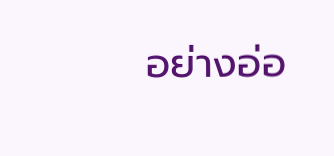อย่างอ่อ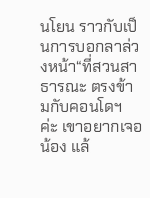นโยน ราวกับเป็นการบอกลาล่วงหน้า“ที่สวนสาธารณะ ตรงข้ามกับคอนโดฯ ค่ะ เขาอยากเจอน้อง แล้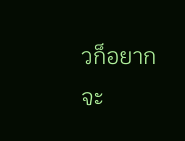วก็อยากจะ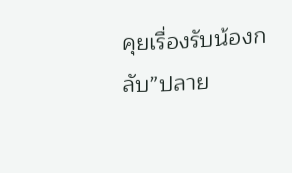คุยเรื่องรับน้องกลับ”ปลาย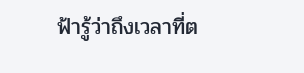ฟ้ารู้ว่าถึงเวลาที่ต